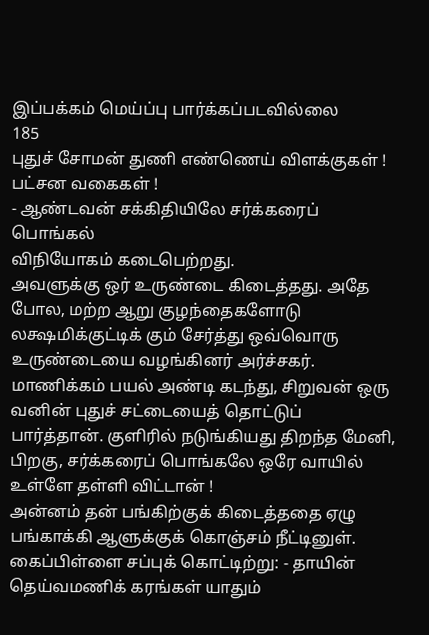இப்பக்கம் மெய்ப்பு பார்க்கப்படவில்லை
185
புதுச் சோமன் துணி எண்ணெய் விளக்குகள் ! பட்சன வகைகள் !
- ஆண்டவன் சக்கிதியிலே சர்க்கரைப் பொங்கல்
விநியோகம் கடைபெற்றது.
அவளுக்கு ஒர் உருண்டை கிடைத்தது. அதே போல, மற்ற ஆறு குழந்தைகளோடு லக்ஷமிக்குட்டிக் கும் சேர்த்து ஒவ்வொரு உருண்டையை வழங்கினர் அர்ச்சகர்.
மாணிக்கம் பயல் அண்டி கடந்து, சிறுவன் ஒரு வனின் புதுச் சட்டையைத் தொட்டுப் பார்த்தான். குளிரில் நடுங்கியது திறந்த மேனி, பிறகு, சர்க்கரைப் பொங்கலே ஒரே வாயில் உள்ளே தள்ளி விட்டான் !
அன்னம் தன் பங்கிற்குக் கிடைத்ததை ஏழு பங்காக்கி ஆளுக்குக் கொஞ்சம் நீட்டினுள்.
கைப்பிள்ளை சப்புக் கொட்டிற்று: - தாயின் தெய்வமணிக் கரங்கள் யாதும்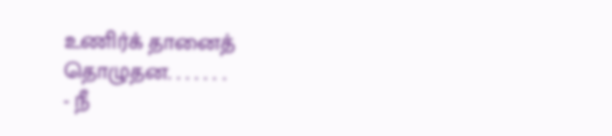உணிர்க் தானைத் தொழுதன. . . . . . .
- நீ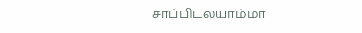சாப்பிடலயாம்மா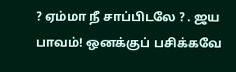? ஏம்மா நீ சாப்பிடலே ? . ஜய பாவம்! ஒனக்குப் பசிக்கவே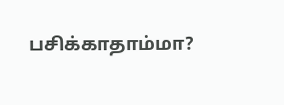பசிக்காதாம்மா?